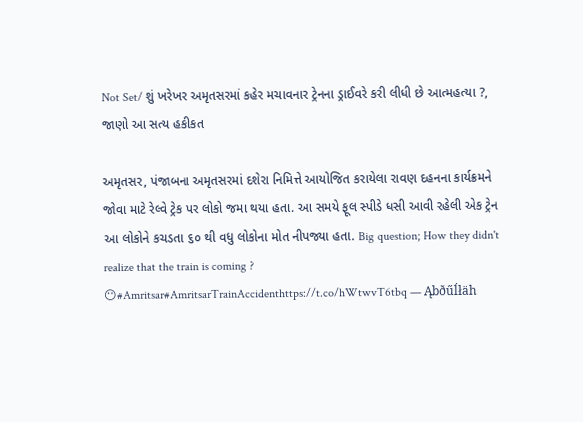Not Set/ શું ખરેખર અમૃતસરમાં કહેર મચાવનાર ટ્રેનના ડ્રાઈવરે કરી લીધી છે આત્મહત્યા ?, જાણો આ સત્ય હકીકત

અમૃતસર, પંજાબના અમૃતસરમાં દશેરા નિમિત્તે આયોજિત કરાયેલા રાવણ દહનના કાર્યક્રમને જોવા માટે રેલ્વે ટ્રેક પર લોકો જમા થયા હતા. આ સમયે ફૂલ સ્પીડે ધસી આવી રહેલી એક ટ્રેન આ લોકોને કચડતા ૬૦ થી વધુ લોકોના મોત નીપજ્યા હતા. Big question; How they didn't realize that the train is coming ? 😶#Amritsar#AmritsarTrainAccidenthttps://t.co/hWtwvT6tbq — Ąbðűĺłäh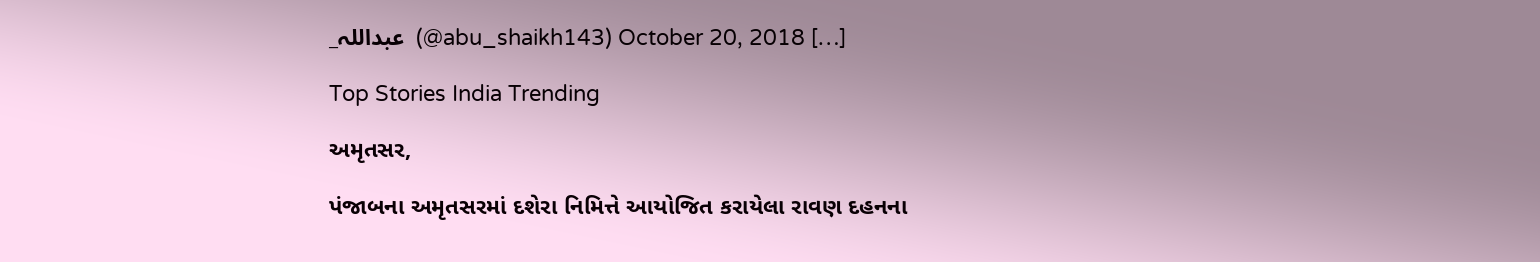_عبداللہ  (@abu_shaikh143) October 20, 2018 […]

Top Stories India Trending

અમૃતસર,

પંજાબના અમૃતસરમાં દશેરા નિમિત્તે આયોજિત કરાયેલા રાવણ દહનના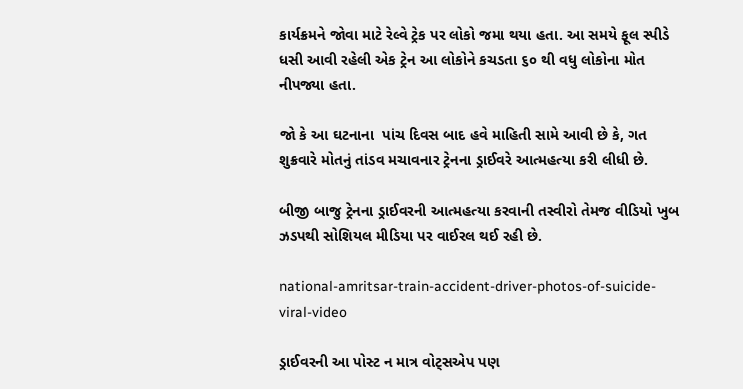કાર્યક્રમને જોવા માટે રેલ્વે ટ્રેક પર લોકો જમા થયા હતા. આ સમયે ફૂલ સ્પીડે ધસી આવી રહેલી એક ટ્રેન આ લોકોને કચડતા ૬૦ થી વધુ લોકોના મોત નીપજ્યા હતા.

જો કે આ ઘટનાના  પાંચ દિવસ બાદ હવે માહિતી સામે આવી છે કે, ગત શુક્રવારે મોતનું તાંડવ મચાવનાર ટ્રેનના ડ્રાઈવરે આત્મહત્યા કરી લીધી છે.

બીજી બાજુ ટ્રેનના ડ્રાઈવરની આત્મહત્યા કરવાની તસ્વીરો તેમજ વીડિયો ખુબ ઝડપથી સોશિયલ મીડિયા પર વાઈરલ થઈ રહી છે.

national-amritsar-train-accident-driver-photos-of-suicide-viral-video

ડ્રાઈવરની આ પોસ્ટ ન માત્ર વોટ્સએપ પણ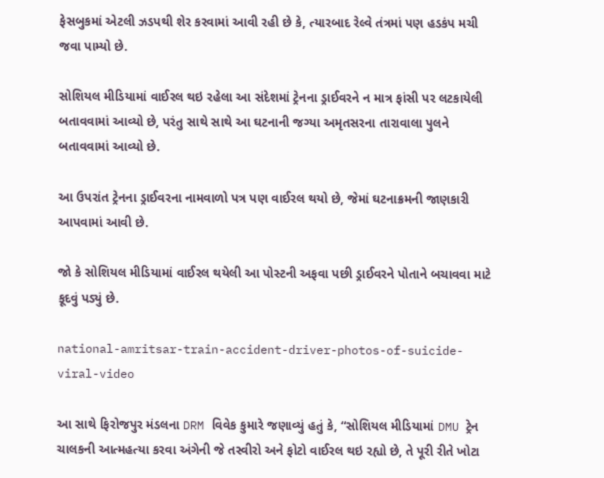ફેસબુકમાં એટલી ઝડપથી શેર કરવામાં આવી રહી છે કે, ત્યારબાદ રેલ્વે તંત્રમાં પણ હડકંપ મચી જવા પામ્યો છે.

સોશિયલ મીડિયામાં વાઈરલ થઇ રહેલા આ સંદેશમાં ટ્રેનના ડ્રાઈવરને ન માત્ર ફાંસી પર લટકાયેલી બતાવવામાં આવ્યો છે, પરંતુ સાથે સાથે આ ઘટનાની જગ્યા અમૃતસરના તારાવાલા પુલને બતાવવામાં આવ્યો છે.

આ ઉપરાંત ટ્રેનના ડ્રાઈવરના નામવાળો પત્ર પણ વાઈરલ થયો છે, જેમાં ઘટનાક્રમની જાણકારી આપવામાં આવી છે.

જો કે સોશિયલ મીડિયામાં વાઈરલ થયેલી આ પોસ્ટની અફવા પછી ડ્રાઈવરને પોતાને બચાવવા માટે કૂદવું પડ્યું છે.

national-amritsar-train-accident-driver-photos-of-suicide-viral-video

આ સાથે ફિરોજપુર મંડલના DRM વિવેક કુમારે જણાવ્યું હતું કે, “સોશિયલ મીડિયામાં DMU ટ્રેન ચાલકની આત્મહત્યા કરવા અંગેની જે તસ્વીરો અને ફોટો વાઈરલ થઇ રહ્યો છે, તે પૂરી રીતે ખોટા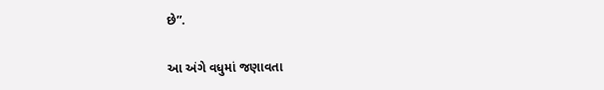છે”.

આ અંગે વધુમાં જણાવતા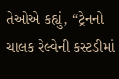તેઓએ કહ્યું, “ટ્રેનનો ચાલક રેલ્વેની કસ્ટડીમાં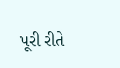પૂરી રીતે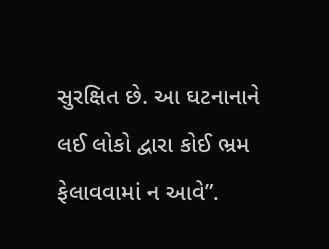સુરક્ષિત છે. આ ઘટનાનાને લઈ લોકો દ્વારા કોઈ ભ્રમ ફેલાવવામાં ન આવે”.